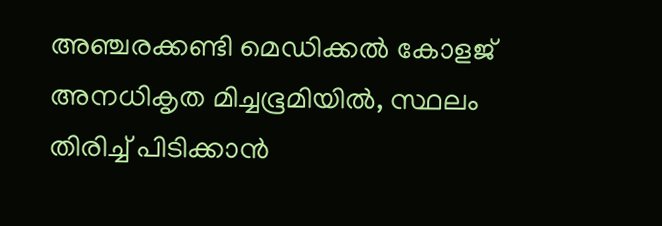അഞ്ചരക്കണ്ടി മെഡിക്കല്‍ കോളജ് അനധികൃത മിച്ചഭൂമിയില്‍, സ്ഥലം തിരിച്ച് പിടിക്കാന്‍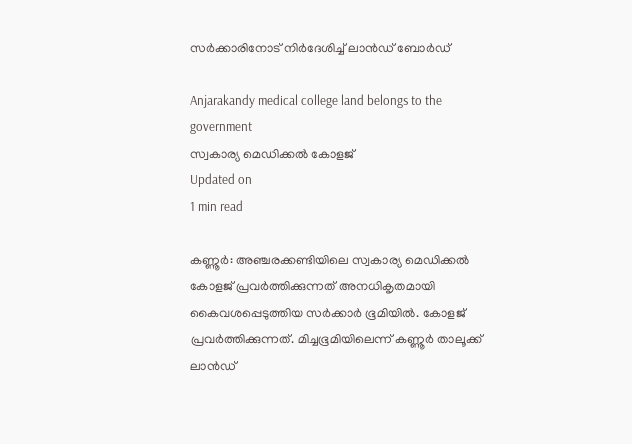സര്‍ക്കാരിനോട് നിര്‍ദേശിച്ച് ലാന്‍ഡ് ബോര്‍ഡ്

Anjarakandy medical college land belongs to the government
സ്വകാര്യ മെഡിക്കല്‍ കോളജ്
Updated on
1 min read

കണ്ണൂര്‍: അഞ്ചരക്കണ്ടിയിലെ സ്വകാര്യ മെഡിക്കല്‍ കോളജ് പ്രവര്‍ത്തിക്കുന്നത് അനധികൃതമായി കൈവശപ്പെടുത്തിയ സര്‍ക്കാര്‍ ഭൂമിയില്‍. കോളജ് പ്രവര്‍ത്തിക്കുന്നത്. മിച്ചഭൂമിയിലെന്ന് കണ്ണൂര്‍ താലൂക്ക് ലാന്‍ഡ്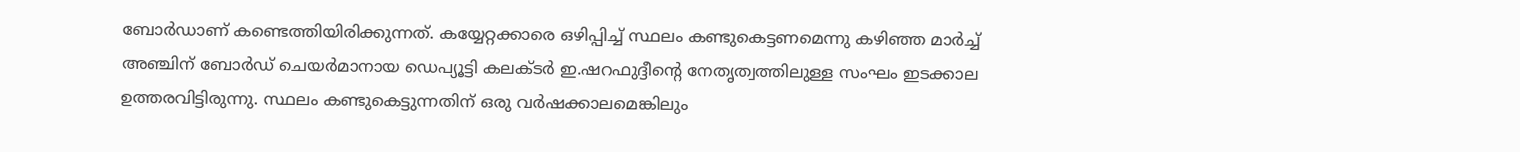ബോര്‍ഡാണ് കണ്ടെത്തിയിരിക്കുന്നത്. കയ്യേറ്റക്കാരെ ഒഴിപ്പിച്ച് സ്ഥലം കണ്ടുകെട്ടണമെന്നു കഴിഞ്ഞ മാര്‍ച്ച് അഞ്ചിന് ബോര്‍ഡ് ചെയര്‍മാനായ ഡെപ്യൂട്ടി കലക്ടര്‍ ഇ.ഷറഫുദ്ദീന്റെ നേതൃത്വത്തിലുള്ള സംഘം ഇടക്കാല ഉത്തരവിട്ടിരുന്നു. സ്ഥലം കണ്ടുകെട്ടുന്നതിന് ഒരു വര്‍ഷക്കാലമെങ്കിലും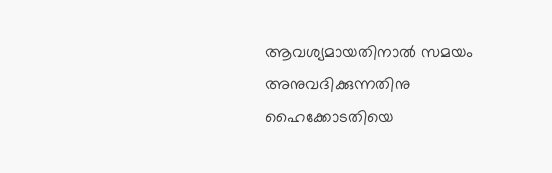ആവശ്യമായതിനാല്‍ സമയം അനുവദിക്കുന്നതിനു ഹൈക്കോടതിയെ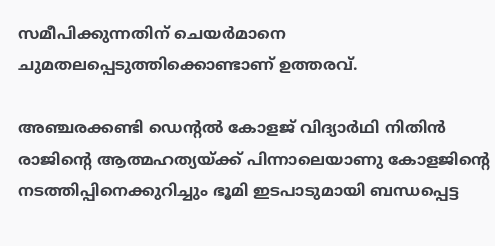സമീപിക്കുന്നതിന് ചെയര്‍മാനെ ചുമതലപ്പെടുത്തിക്കൊണ്ടാണ് ഉത്തരവ്.

അഞ്ചരക്കണ്ടി ഡെന്റല്‍ കോളജ് വിദ്യാര്‍ഥി നിതിന്‍ രാജിന്റെ ആത്മഹത്യയ്ക്ക് പിന്നാലെയാണു കോളജിന്റെ നടത്തിപ്പിനെക്കുറിച്ചും ഭൂമി ഇടപാടുമായി ബന്ധപ്പെട്ട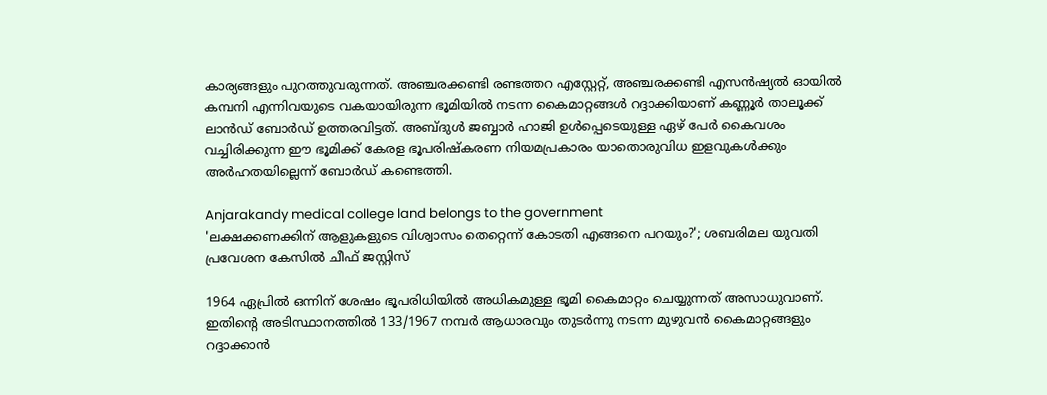കാര്യങ്ങളും പുറത്തുവരുന്നത്. അഞ്ചരക്കണ്ടി രണ്ടത്തറ എസ്റ്റേറ്റ്, അഞ്ചരക്കണ്ടി എസന്‍ഷ്യല്‍ ഓയില്‍ കമ്പനി എന്നിവയുടെ വകയായിരുന്ന ഭൂമിയില്‍ നടന്ന കൈമാറ്റങ്ങള്‍ റദ്ദാക്കിയാണ് കണ്ണൂര്‍ താലൂക്ക് ലാന്‍ഡ് ബോര്‍ഡ് ഉത്തരവിട്ടത്. അബ്ദുള്‍ ജബ്ബാര്‍ ഹാജി ഉള്‍പ്പെടെയുള്ള ഏഴ് പേര്‍ കൈവശം വച്ചിരിക്കുന്ന ഈ ഭൂമിക്ക് കേരള ഭൂപരിഷ്‌കരണ നിയമപ്രകാരം യാതൊരുവിധ ഇളവുകള്‍ക്കും അര്‍ഹതയില്ലെന്ന് ബോര്‍ഡ് കണ്ടെത്തി.

Anjarakandy medical college land belongs to the government
'ലക്ഷക്കണക്കിന് ആളുകളുടെ വിശ്വാസം തെറ്റെന്ന് കോടതി എങ്ങനെ പറയും?'; ശബരിമല യുവതി പ്രവേശന കേസില്‍ ചീഫ് ജസ്റ്റിസ്

1964 ഏപ്രില്‍ ഒന്നിന് ശേഷം ഭൂപരിധിയില്‍ അധികമുള്ള ഭൂമി കൈമാറ്റം ചെയ്യുന്നത് അസാധുവാണ്. ഇതിന്റെ അടിസ്ഥാനത്തില്‍ 133/1967 നമ്പര്‍ ആധാരവും തുടര്‍ന്നു നടന്ന മുഴുവന്‍ കൈമാറ്റങ്ങളും റദ്ദാക്കാന്‍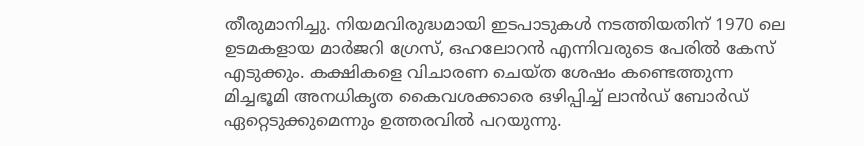തീരുമാനിച്ചു. നിയമവിരുദ്ധമായി ഇടപാടുകള്‍ നടത്തിയതിന് 1970 ലെ ഉടമകളായ മാര്‍ജറി ഗ്രേസ്, ഒഹലോറന്‍ എന്നിവരുടെ പേരില്‍ കേസ് എടുക്കും. കക്ഷികളെ വിചാരണ ചെയ്ത ശേഷം കണ്ടെത്തുന്ന മിച്ചഭൂമി അനധികൃത കൈവശക്കാരെ ഒഴിപ്പിച്ച് ലാന്‍ഡ് ബോര്‍ഡ് ഏറ്റെടുക്കുമെന്നും ഉത്തരവില്‍ പറയുന്നു.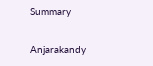Summary

Anjarakandy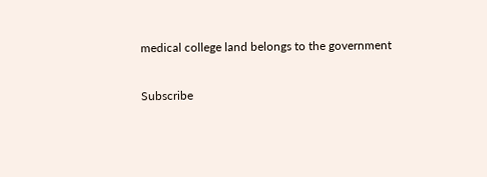medical college land belongs to the government

Subscribe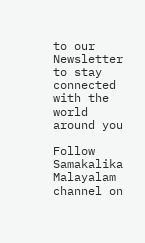to our Newsletter to stay connected with the world around you

Follow Samakalika Malayalam channel on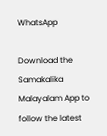WhatsApp

Download the Samakalika Malayalam App to follow the latest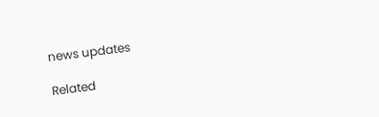news updates

Related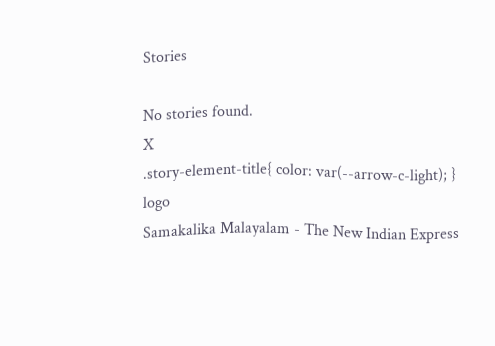Stories

No stories found.
X
.story-element-title{ color: var(--arrow-c-light); }
logo
Samakalika Malayalam - The New Indian Express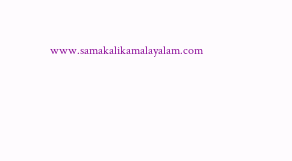www.samakalikamalayalam.com